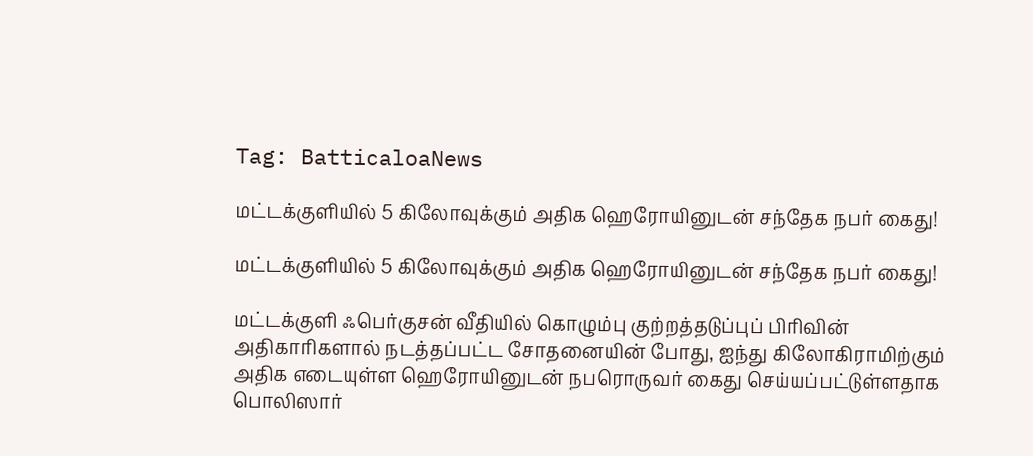Tag: BatticaloaNews

மட்டக்குளியில் 5 கிலோவுக்கும் அதிக ஹெரோயினுடன் சந்தேக நபர் கைது!

மட்டக்குளியில் 5 கிலோவுக்கும் அதிக ஹெரோயினுடன் சந்தேக நபர் கைது!

மட்டக்குளி ஃபெர்குசன் வீதியில் கொழும்பு குற்றத்தடுப்புப் பிரிவின் அதிகாரிகளால் நடத்தப்பட்ட சோதனையின் போது, ஐந்து கிலோகிராமிற்கும் அதிக எடையுள்ள ஹெரோயினுடன் நபரொருவர் கைது செய்யப்பட்டுள்ளதாக பொலிஸார்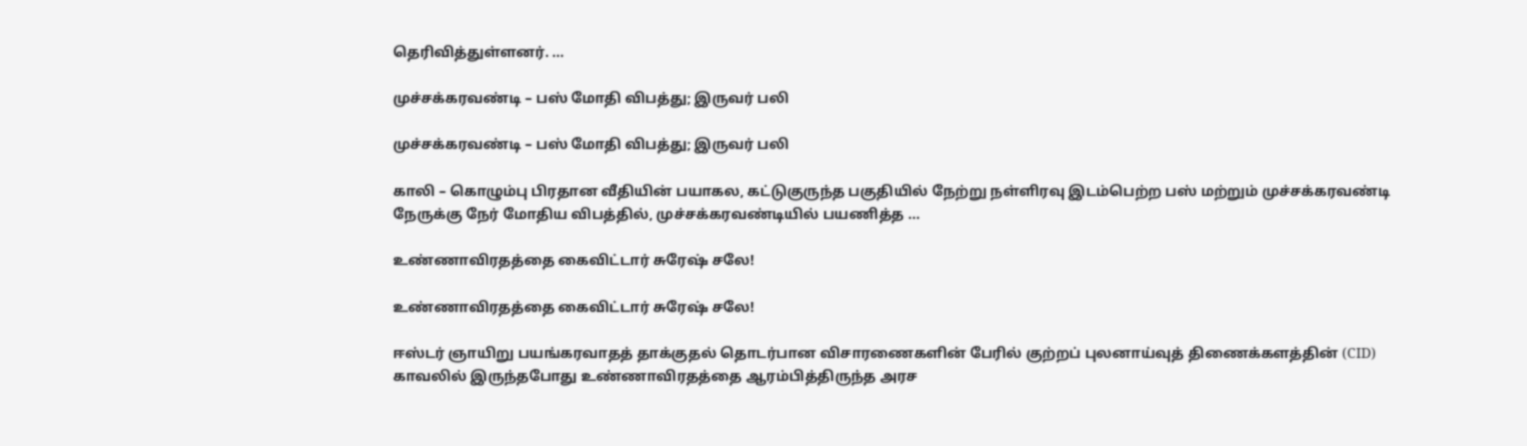தெரிவித்துள்ளனர். ...

முச்சக்கரவண்டி – பஸ் மோதி விபத்து; இருவர் பலி

முச்சக்கரவண்டி – பஸ் மோதி விபத்து; இருவர் பலி

காலி – கொழும்பு பிரதான வீதியின் பயாகல, கட்டுகுருந்த பகுதியில் நேற்று நள்ளிரவு இடம்பெற்ற பஸ் மற்றும் முச்சக்கரவண்டி நேருக்கு நேர் மோதிய விபத்தில், முச்சக்கரவண்டியில் பயணித்த ...

உண்ணாவிரதத்தை கைவிட்டார் சுரேஷ் சலே!

உண்ணாவிரதத்தை கைவிட்டார் சுரேஷ் சலே!

ஈஸ்டர் ஞாயிறு பயங்கரவாதத் தாக்குதல் தொடர்பான விசாரணைகளின் பேரில் குற்றப் புலனாய்வுத் திணைக்களத்தின் (CID) காவலில் இருந்தபோது உண்ணாவிரதத்தை ஆரம்பித்திருந்த அரச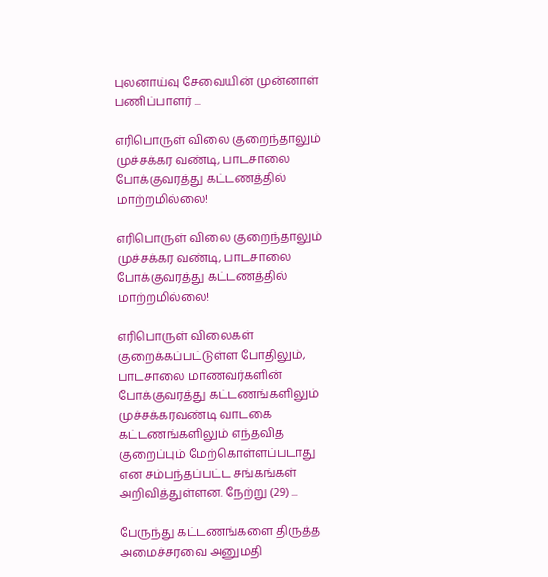புலனாய்வு சேவையின் முன்னாள் பணிப்பாளர் ...

எரிபொருள் விலை குறைந்தாலும் முச்சக்கர வண்டி, பாடசாலை போக்குவரத்து கட்டணத்தில் மாற்றமில்லை!

எரிபொருள் விலை குறைந்தாலும் முச்சக்கர வண்டி, பாடசாலை போக்குவரத்து கட்டணத்தில் மாற்றமில்லை!

எரிபொருள் விலைகள் குறைக்கப்பட்டுள்ள போதிலும், பாடசாலை மாணவர்களின் போக்குவரத்து கட்டணங்களிலும் முச்சக்கரவண்டி வாடகை கட்டணங்களிலும் எந்தவித குறைப்பும் மேற்கொள்ளப்படாது என சம்பந்தப்பட்ட சங்கங்கள் அறிவித்துள்ளன. நேற்று (29) ...

பேருந்து கட்டணங்களை திருத்த அமைச்சரவை அனுமதி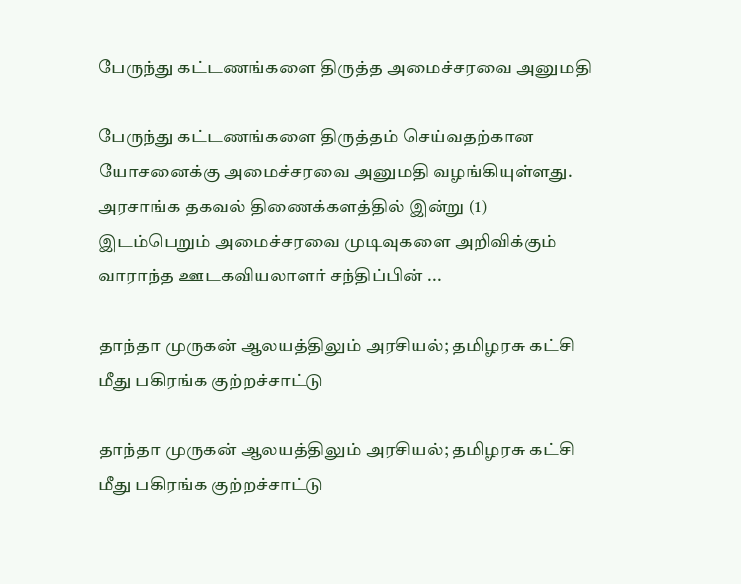பேருந்து கட்டணங்களை திருத்த அமைச்சரவை அனுமதி

பேருந்து கட்டணங்களை திருத்தம் செய்வதற்கான யோசனைக்கு அமைச்சரவை அனுமதி வழங்கியுள்ளது. அரசாங்க தகவல் திணைக்களத்தில் இன்று (1) இடம்பெறும் அமைச்சரவை முடிவுகளை அறிவிக்கும் வாராந்த ஊடகவியலாளர் சந்திப்பின் ...

தாந்தா முருகன் ஆலயத்திலும் அரசியல்; தமிழரசு கட்சி மீது பகிரங்க குற்றச்சாட்டு

தாந்தா முருகன் ஆலயத்திலும் அரசியல்; தமிழரசு கட்சி மீது பகிரங்க குற்றச்சாட்டு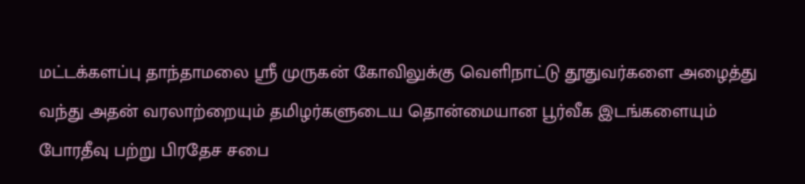மட்டக்களப்பு தாந்தாமலை ஸ்ரீ முருகன் கோவிலுக்கு வெளிநாட்டு தூதுவர்களை அழைத்து வந்து அதன் வரலாற்றையும் தமிழர்களுடைய தொன்மையான பூர்வீக இடங்களையும் போரதீவு பற்று பிரதேச சபை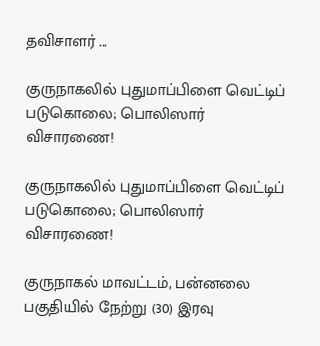தவிசாளர் ...

குருநாகலில் புதுமாப்பிளை வெட்டிப் படுகொலை; பொலிஸார் விசாரணை!

குருநாகலில் புதுமாப்பிளை வெட்டிப் படுகொலை; பொலிஸார் விசாரணை!

குருநாகல் மாவட்டம், பன்னலை பகுதியில் நேற்று (30) இரவு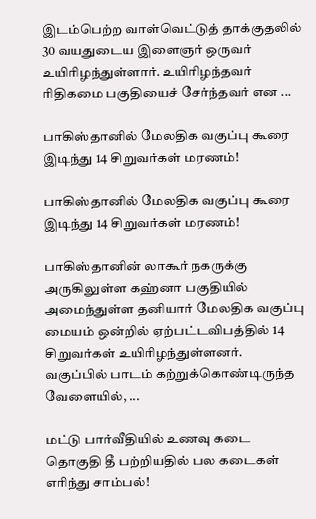இடம்பெற்ற வாள்வெட்டுத் தாக்குதலில் 30 வயதுடைய இளைஞர் ஒருவர் உயிரிழந்துள்ளார். உயிரிழந்தவர் ரிதிகமை பகுதியைச் சேர்ந்தவர் என ...

பாகிஸ்தானில் மேலதிக வகுப்பு கூரை இடிந்து 14 சிறுவர்கள் மரணம்!

பாகிஸ்தானில் மேலதிக வகுப்பு கூரை இடிந்து 14 சிறுவர்கள் மரணம்!

பாகிஸ்தானின் லாகூர் நகருக்கு அருகிலுள்ள கஹ்னா பகுதியில் அமைந்துள்ள தனியார் மேலதிக வகுப்பு மையம் ஒன்றில் ஏற்பட்டவிபத்தில் 14 சிறுவர்கள் உயிரிழந்துள்ளனர். வகுப்பில் பாடம் கற்றுக்கொண்டிருந்த வேளையில், ...

மட்டு பார்வீதியில் உணவு கடை தொகுதி தீ பற்றியதில் பல கடைகள் எரிந்து சாம்பல்!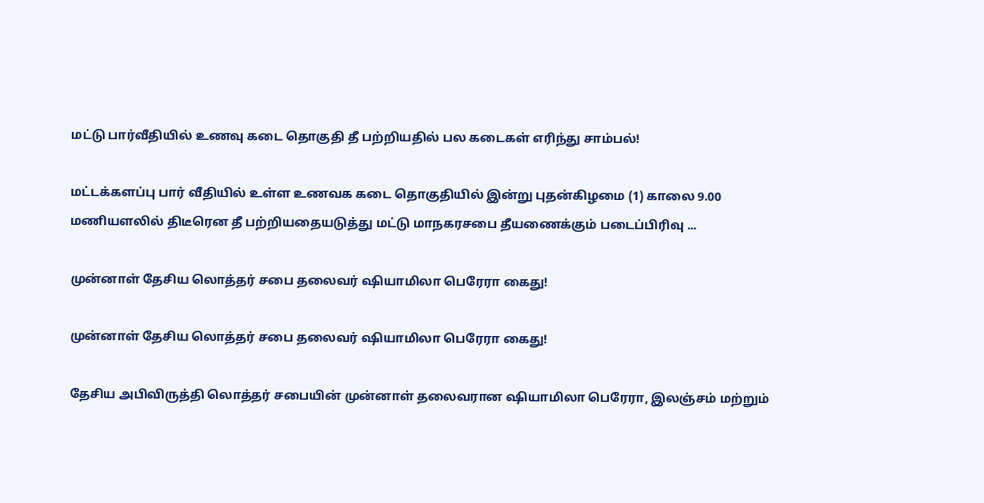மட்டு பார்வீதியில் உணவு கடை தொகுதி தீ பற்றியதில் பல கடைகள் எரிந்து சாம்பல்!

மட்டக்களப்பு பார் வீதியில் உள்ள உணவக கடை தொகுதியில் இன்று புதன்கிழமை (1) காலை 9.00 மணியளலில் திடீரென தீ பற்றியதையடுத்து மட்டு மாநகரசபை தீயணைக்கும் படைப்பிரிவு ...

முன்னாள் தேசிய லொத்தர் சபை தலைவர் ஷியாமிலா பெரேரா கைது!

முன்னாள் தேசிய லொத்தர் சபை தலைவர் ஷியாமிலா பெரேரா கைது!

தேசிய அபிவிருத்தி லொத்தர் சபையின் முன்னாள் தலைவரான ஷியாமிலா பெரேரா, இலஞ்சம் மற்றும்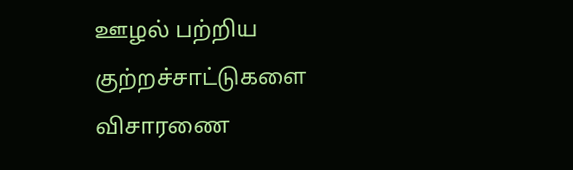ஊழல் பற்றிய குற்றச்சாட்டுகளை விசாரணை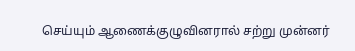செய்யும் ஆணைக்குழுவினரால் சற்று முன்னர்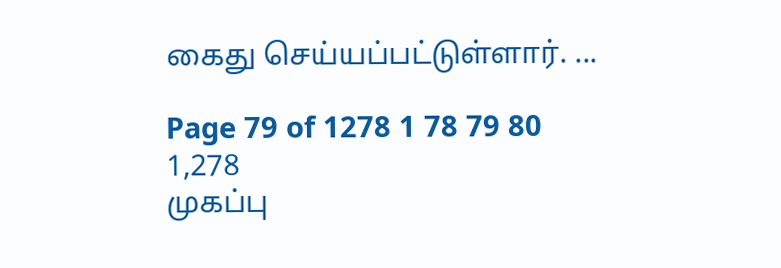கைது செய்யப்பட்டுள்ளார். ...

Page 79 of 1278 1 78 79 80 1,278
முகப்பு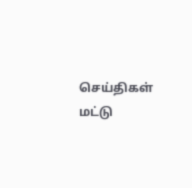செய்திகள்
மட்டு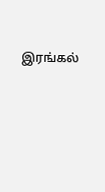இரங்கல்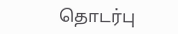தொடர்பு